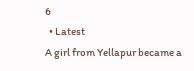6
  • Latest
A girl from Yellapur became a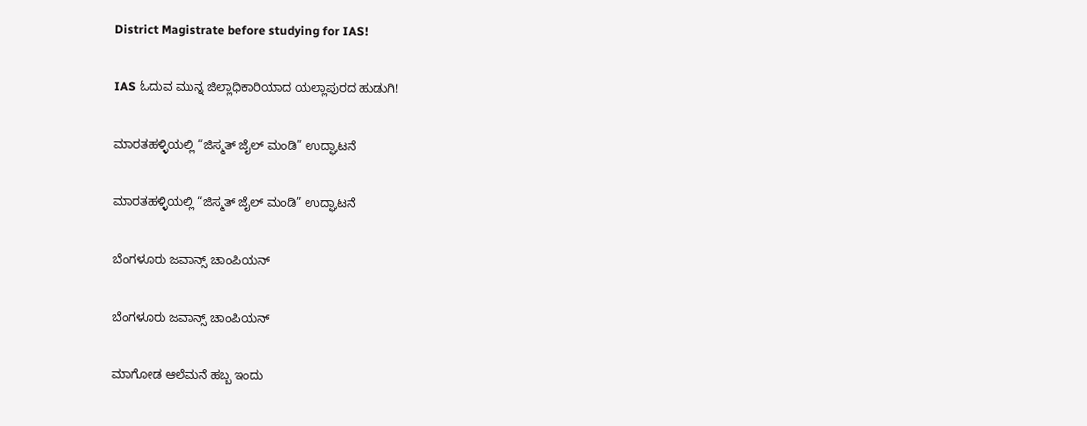District Magistrate before studying for IAS!

IAS ಓದುವ ಮುನ್ನ ಜಿಲ್ಲಾಧಿಕಾರಿಯಾದ ಯಲ್ಲಾಪುರದ ಹುಡುಗಿ!

ಮಾರತಹಳ್ಳಿಯಲ್ಲಿ “ಜಿಸ್ಮತ್ ಜೈಲ್ ಮಂಡಿ” ಉದ್ಘಾಟನೆ

ಮಾರತಹಳ್ಳಿಯಲ್ಲಿ “ಜಿಸ್ಮತ್ ಜೈಲ್ ಮಂಡಿ” ಉದ್ಘಾಟನೆ

ಬೆಂಗಳೂರು ಜವಾನ್ಸ್ ಚಾಂಪಿಯನ್

ಬೆಂಗಳೂರು ಜವಾನ್ಸ್ ಚಾಂಪಿಯನ್

ಮಾಗೋಡ ಆಲೆಮನೆ ಹಬ್ಬ ಇಂದು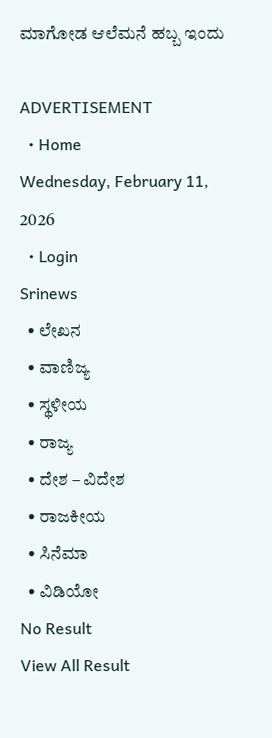ಮಾಗೋಡ ಆಲೆಮನೆ ಹಬ್ಬ ಇಂದು

ADVERTISEMENT
  • Home
Wednesday, February 11, 2026
  • Login
Srinews
  • ಲೇಖನ
  • ವಾಣಿಜ್ಯ
  • ಸ್ಥಳೀಯ
  • ರಾಜ್ಯ
  • ದೇಶ – ವಿದೇಶ
  • ರಾಜಕೀಯ
  • ಸಿನೆಮಾ
  • ವಿಡಿಯೋ
No Result
View All Result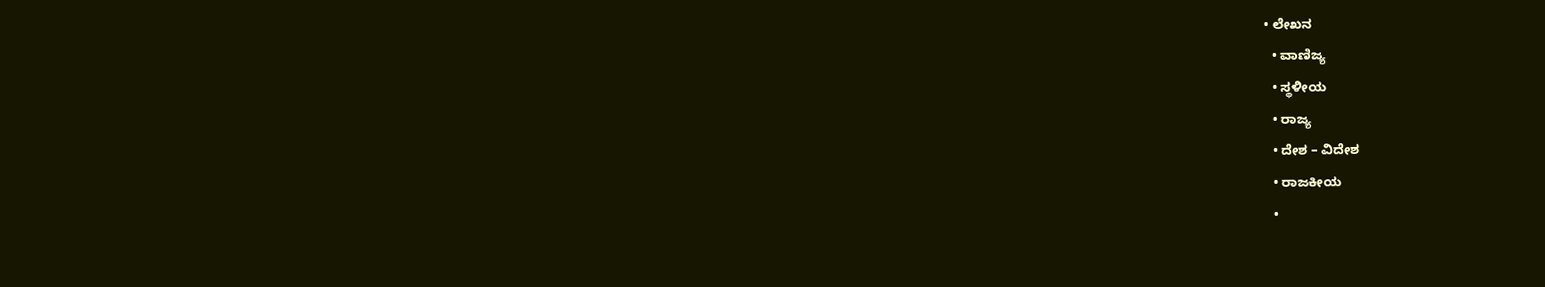• ಲೇಖನ
  • ವಾಣಿಜ್ಯ
  • ಸ್ಥಳೀಯ
  • ರಾಜ್ಯ
  • ದೇಶ – ವಿದೇಶ
  • ರಾಜಕೀಯ
  •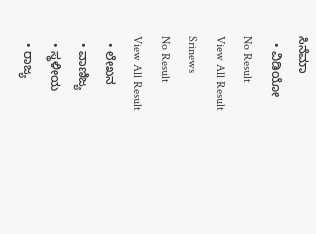ಸಿನೆಮಾ
  • ವಿಡಿಯೋ
No Result
View All Result
Srinews
No Result
View All Result
  • ಲೇಖನ
  • ವಾಣಿಜ್ಯ
  • ಸ್ಥಳೀಯ
  • ರಾಜ್ಯ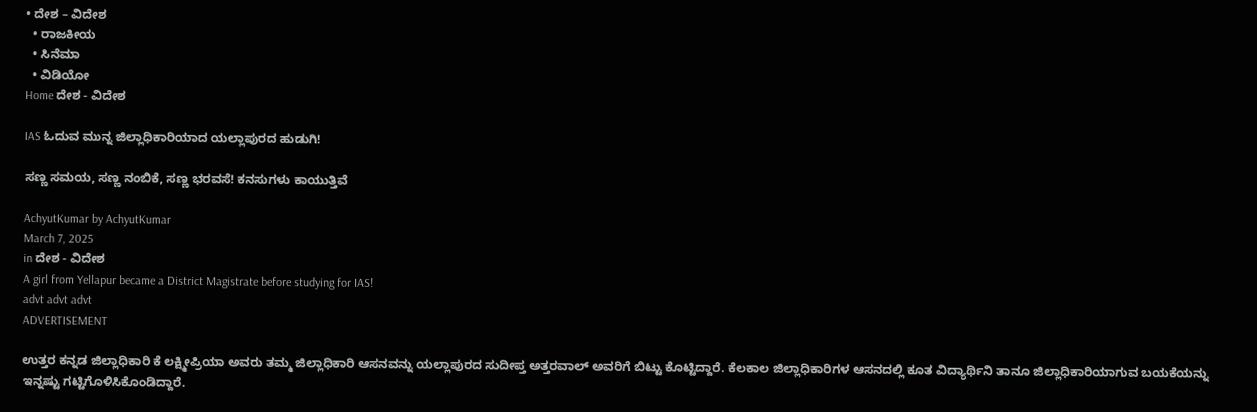• ದೇಶ – ವಿದೇಶ
  • ರಾಜಕೀಯ
  • ಸಿನೆಮಾ
  • ವಿಡಿಯೋ
Home ದೇಶ - ವಿದೇಶ

IAS ಓದುವ ಮುನ್ನ ಜಿಲ್ಲಾಧಿಕಾರಿಯಾದ ಯಲ್ಲಾಪುರದ ಹುಡುಗಿ!

ಸಣ್ಣ ಸಮಯ, ಸಣ್ಣ ನಂಬಿಕೆ, ಸಣ್ಣ ಭರವಸೆ! ಕನಸುಗಳು ಕಾಯುತ್ತಿವೆ

AchyutKumar by AchyutKumar
March 7, 2025
in ದೇಶ - ವಿದೇಶ
A girl from Yellapur became a District Magistrate before studying for IAS!
advt advt advt
ADVERTISEMENT

ಉತ್ತರ ಕನ್ನಡ ಜಿಲ್ಲಾಧಿಕಾರಿ ಕೆ ಲಕ್ಷ್ಮೀಪ್ರಿಯಾ ಅವರು ತಮ್ಮ ಜಿಲ್ಲಾಧಿಕಾರಿ ಆಸನವನ್ನು ಯಲ್ಲಾಪುರದ ಸುದೀಪ್ತ ಅತ್ತರವಾಲ್ ಅವರಿಗೆ ಬಿಟ್ಟು ಕೊಟ್ಟಿದ್ದಾರೆ. ಕೆಲಕಾಲ ಜಿಲ್ಲಾಧಿಕಾರಿಗಳ ಆಸನದಲ್ಲಿ ಕೂತ ವಿದ್ಯಾರ್ಥಿನಿ ತಾನೂ ಜಿಲ್ಲಾಧಿಕಾರಿಯಾಗುವ ಬಯಕೆಯನ್ನು ಇನ್ನಷ್ಟು ಗಟ್ಟಿಗೊಳಿಸಿಕೊಂಡಿದ್ದಾರೆ.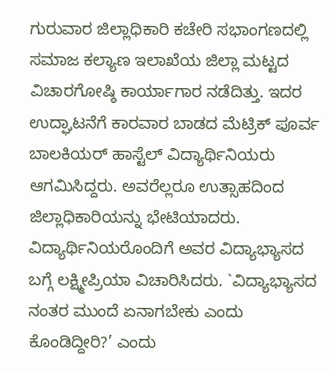ಗುರುವಾರ ಜಿಲ್ಲಾಧಿಕಾರಿ ಕಚೇರಿ ಸಭಾಂಗಣದಲ್ಲಿ ಸಮಾಜ ಕಲ್ಯಾಣ ಇಲಾಖೆಯ ಜಿಲ್ಲಾ ಮಟ್ಟದ ವಿಚಾರಗೋಷ್ಠಿ ಕಾರ್ಯಾಗಾರ ನಡೆದಿತ್ತು. ಇದರ ಉದ್ಘಾಟನೆಗೆ ಕಾರವಾರ ಬಾಡದ ಮೆಟ್ರಿಕ್ ಪೂರ್ವ ಬಾಲಕಿಯರ್ ಹಾಸ್ಟೆಲ್ ವಿದ್ಯಾರ್ಥಿನಿಯರು ಆಗಮಿಸಿದ್ದರು. ಅವರೆಲ್ಲರೂ ಉತ್ಸಾಹದಿಂದ ಜಿಲ್ಲಾಧಿಕಾರಿಯನ್ನು ಭೇಟಿಯಾದರು. ವಿದ್ಯಾರ್ಥಿನಿಯರೊಂದಿಗೆ ಅವರ ವಿದ್ಯಾಭ್ಯಾಸದ ಬಗ್ಗೆ ಲಕ್ಷ್ಮೀಪ್ರಿಯಾ ವಿಚಾರಿಸಿದರು. `ವಿದ್ಯಾಭ್ಯಾಸದ ನಂತರ ಮುಂದೆ ಏನಾಗಬೇಕು ಎಂದು ಕೊಂಡಿದ್ದೀರಿ?’ ಎಂದು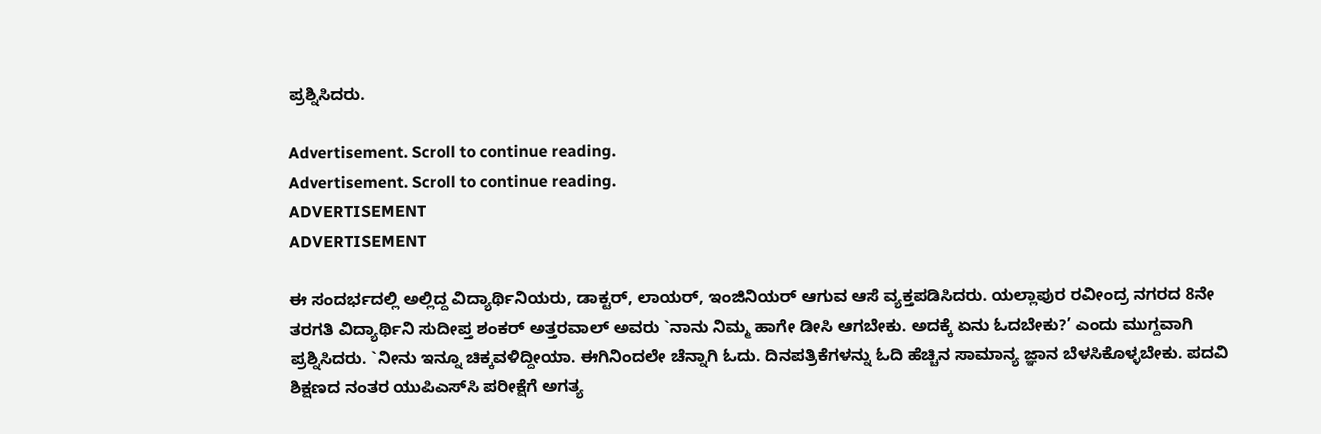ಪ್ರಶ್ನಿಸಿದರು.

Advertisement. Scroll to continue reading.
Advertisement. Scroll to continue reading.
ADVERTISEMENT
ADVERTISEMENT

ಈ ಸಂದರ್ಭದಲ್ಲಿ ಅಲ್ಲಿದ್ದ ವಿದ್ಯಾರ್ಥಿನಿಯರು, ಡಾಕ್ಟರ್, ಲಾಯರ್, ಇಂಜಿನಿಯರ್ ಆಗುವ ಆಸೆ ವ್ಯಕ್ತಪಡಿಸಿದರು. ಯಲ್ಲಾಪುರ ರವೀಂದ್ರ ನಗರದ 8ನೇ ತರಗತಿ ವಿದ್ಯಾರ್ಥಿನಿ ಸುದೀಪ್ತ ಶಂಕರ್ ಅತ್ತರವಾಲ್ ಅವರು `ನಾನು ನಿಮ್ಮ ಹಾಗೇ ಡೀಸಿ ಆಗಬೇಕು. ಅದಕ್ಕೆ ಏನು ಓದಬೇಕು?’ ಎಂದು ಮುಗ್ದವಾಗಿ ಪ್ರಶ್ನಿಸಿದರು. `ನೀನು ಇನ್ನೂ ಚಿಕ್ಕವಳಿದ್ದೀಯಾ. ಈಗಿನಿಂದಲೇ ಚೆನ್ನಾಗಿ ಓದು. ದಿನಪತ್ರಿಕೆಗಳನ್ನು ಓದಿ ಹೆಚ್ಚಿನ ಸಾಮಾನ್ಯ ಜ್ಞಾನ ಬೆಳಸಿಕೊಳ್ಳಬೇಕು. ಪದವಿ ಶಿಕ್ಷಣದ ನಂತರ ಯುಪಿಎಸ್‌ಸಿ ಪರೀಕ್ಷೆಗೆ ಅಗತ್ಯ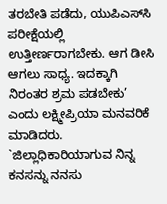ತರಬೇತಿ ಪಡೆದು, ಯುಪಿಎಸ್‌ಸಿ ಪರೀಕ್ಷೆಯಲ್ಲಿ ಉತ್ತೀರ್ಣರಾಗಬೇಕು. ಆಗ ಡೀಸಿ ಆಗಲು ಸಾಧ್ಯ. ಇದಕ್ಕಾಗಿ ನಿರಂತರ ಶ್ರಮ ಪಡಬೇಕು’ ಎಂದು ಲಕ್ಷ್ಮೀಪ್ರಿಯಾ ಮನವರಿಕೆ ಮಾಡಿದರು. `ಜಿಲ್ಲಾಧಿಕಾರಿಯಾಗುವ ನಿನ್ನ ಕನಸನ್ನು ನನಸು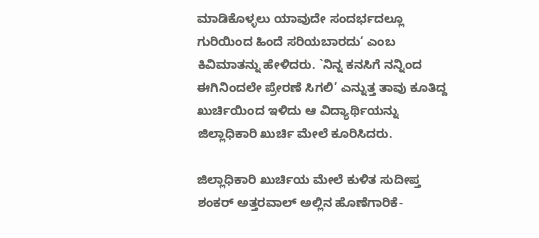ಮಾಡಿಕೊಳ್ಳಲು ಯಾವುದೇ ಸಂದರ್ಭದಲ್ಲೂ ಗುರಿಯಿಂದ ಹಿಂದೆ ಸರಿಯಬಾರದು‘ ಎಂಬ ಕಿವಿಮಾತನ್ನು ಹೇಳಿದರು. `ನಿನ್ನ ಕನಸಿಗೆ ನನ್ನಿಂದ ಈಗಿನಿಂದಲೇ ಪ್ರೇರಣೆ ಸಿಗಲಿ’ ಎನ್ನುತ್ತ ತಾವು ಕೂತಿದ್ದ ಖುರ್ಚಿಯಿಂದ ಇಳಿದು ಆ ವಿದ್ಯಾರ್ಥಿಯನ್ನು ಜಿಲ್ಲಾಧಿಕಾರಿ ಖುರ್ಚಿ ಮೇಲೆ ಕೂರಿಸಿದರು.

ಜಿಲ್ಲಾಧಿಕಾರಿ ಖುರ್ಚಿಯ ಮೇಲೆ ಕುಳಿತ ಸುದೀಪ್ತ ಶಂಕರ್ ಅತ್ತರವಾಲ್ ಅಲ್ಲಿನ ಹೊಣೆಗಾರಿಕೆ-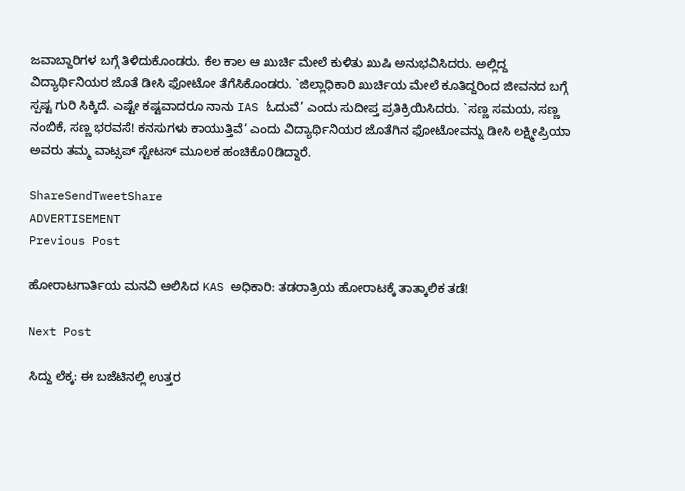ಜವಾಬ್ದಾರಿಗಳ ಬಗ್ಗೆ ತಿಳಿದುಕೊಂಡರು. ಕೆಲ ಕಾಲ ಆ ಖುರ್ಚಿ ಮೇಲೆ ಕುಳಿತು ಖುಷಿ ಅನುಭವಿಸಿದರು. ಅಲ್ಲಿದ್ದ ವಿದ್ಯಾರ್ಥಿನಿಯರ ಜೊತೆ ಡೀಸಿ ಫೋಟೋ ತೆಗೆಸಿಕೊಂಡರು. `ಜಿಲ್ಲಾಧಿಕಾರಿ ಖುರ್ಚಿಯ ಮೇಲೆ ಕೂತಿದ್ದರಿಂದ ಜೀವನದ ಬಗ್ಗೆ ಸ್ಪಷ್ಟ ಗುರಿ ಸಿಕ್ಕಿದೆ. ಎಷ್ಟೇ ಕಷ್ಟವಾದರೂ ನಾನು IAS ಓದುವೆ’ ಎಂದು ಸುದೀಪ್ತ ಪ್ರತಿಕ್ರಿಯಿಸಿದರು. `ಸಣ್ಣ ಸಮಯ, ಸಣ್ಣ ನಂಬಿಕೆ, ಸಣ್ಣ ಭರವಸೆ! ಕನಸುಗಳು ಕಾಯುತ್ತಿವೆ‘ ಎಂದು ವಿದ್ಯಾರ್ಥಿನಿಯರ ಜೊತೆಗಿನ ಫೋಟೋವನ್ನು ಡೀಸಿ ಲಕ್ಷ್ಮೀಪ್ರಿಯಾ ಅವರು ತಮ್ಮ ವಾಟ್ಸಪ್ ಸ್ಟೇಟಸ್ ಮೂಲಕ ಹಂಚಿಕೊ0ಡಿದ್ದಾರೆ.

ShareSendTweetShare
ADVERTISEMENT
Previous Post

ಹೋರಾಟಗಾರ್ತಿಯ ಮನವಿ ಆಲಿಸಿದ KAS ಅಧಿಕಾರಿ: ತಡರಾತ್ರಿಯ ಹೋರಾಟಕ್ಕೆ ತಾತ್ಕಾಲಿಕ ತಡೆ!

Next Post

ಸಿದ್ದು ಲೆಕ್ಕ: ಈ ಬಜೆಟಿನಲ್ಲಿ ಉತ್ತರ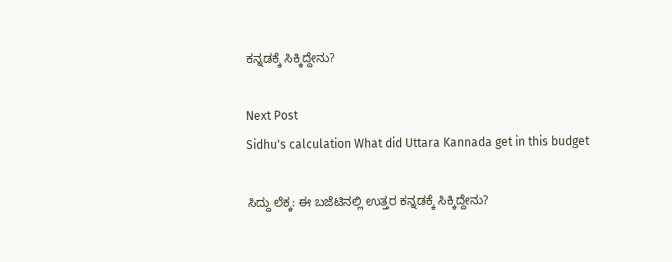ಕನ್ನಡಕ್ಕೆ ಸಿಕ್ಕಿದ್ದೇನು?

Next Post
Sidhu's calculation What did Uttara Kannada get in this budget

ಸಿದ್ದು ಲೆಕ್ಕ: ಈ ಬಜೆಟಿನಲ್ಲಿ ಉತ್ತರ ಕನ್ನಡಕ್ಕೆ ಸಿಕ್ಕಿದ್ದೇನು?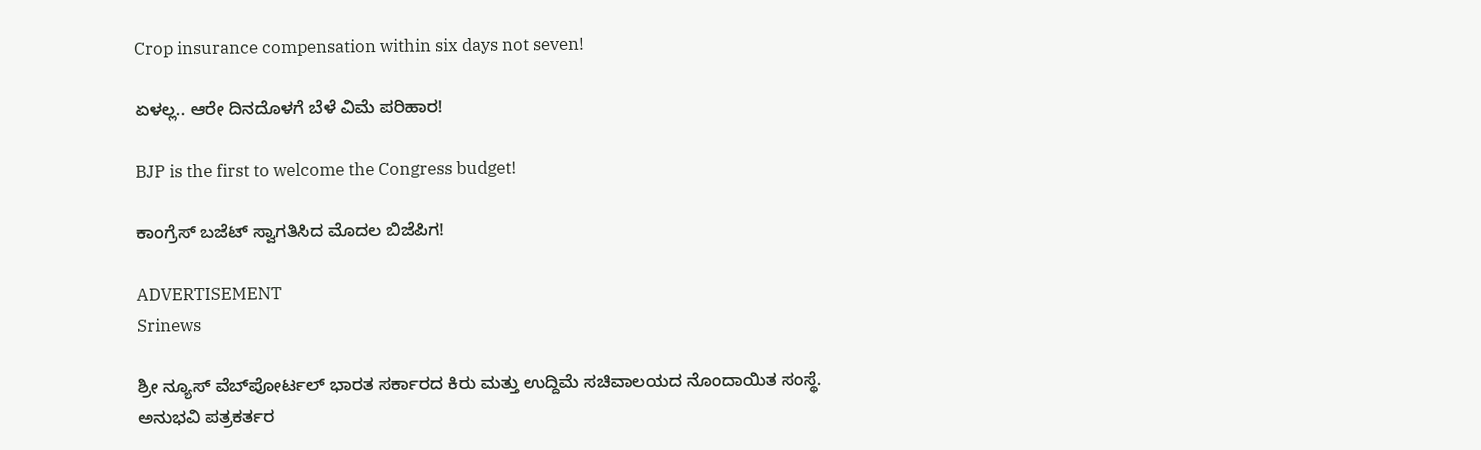Crop insurance compensation within six days not seven!

ಏಳಲ್ಲ.. ಆರೇ ದಿನದೊಳಗೆ ಬೆಳೆ ವಿಮೆ ಪರಿಹಾರ!

BJP is the first to welcome the Congress budget!

ಕಾಂಗ್ರೆಸ್ ಬಜೆಟ್ ಸ್ವಾಗತಿಸಿದ ಮೊದಲ ಬಿಜೆಪಿಗ!

ADVERTISEMENT
Srinews

ಶ್ರೀ ನ್ಯೂಸ್ ವೆಬ್‌ಪೋರ್ಟಲ್ ಭಾರತ ಸರ್ಕಾರದ ಕಿರು ಮತ್ತು ಉದ್ದಿಮೆ ಸಚಿವಾಲಯದ ನೊಂದಾಯಿತ ಸಂಸ್ಥೆ. ಅನುಭವಿ ಪತ್ರಕರ್ತರ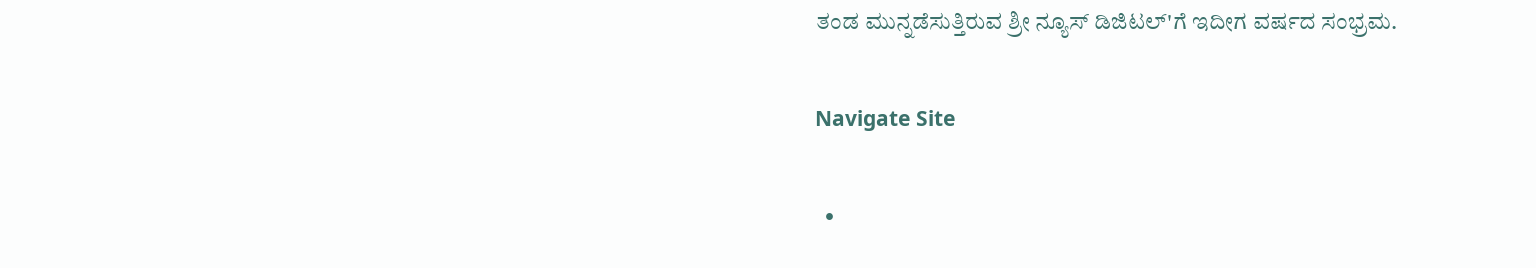ತಂಡ ಮುನ್ನಡೆಸುತ್ತಿರುವ ಶ್ರೀ ನ್ಯೂಸ್ ಡಿಜಿಟಲ್'ಗೆ ಇದೀಗ ವರ್ಷದ ಸಂಭ್ರಮ.

Navigate Site

  •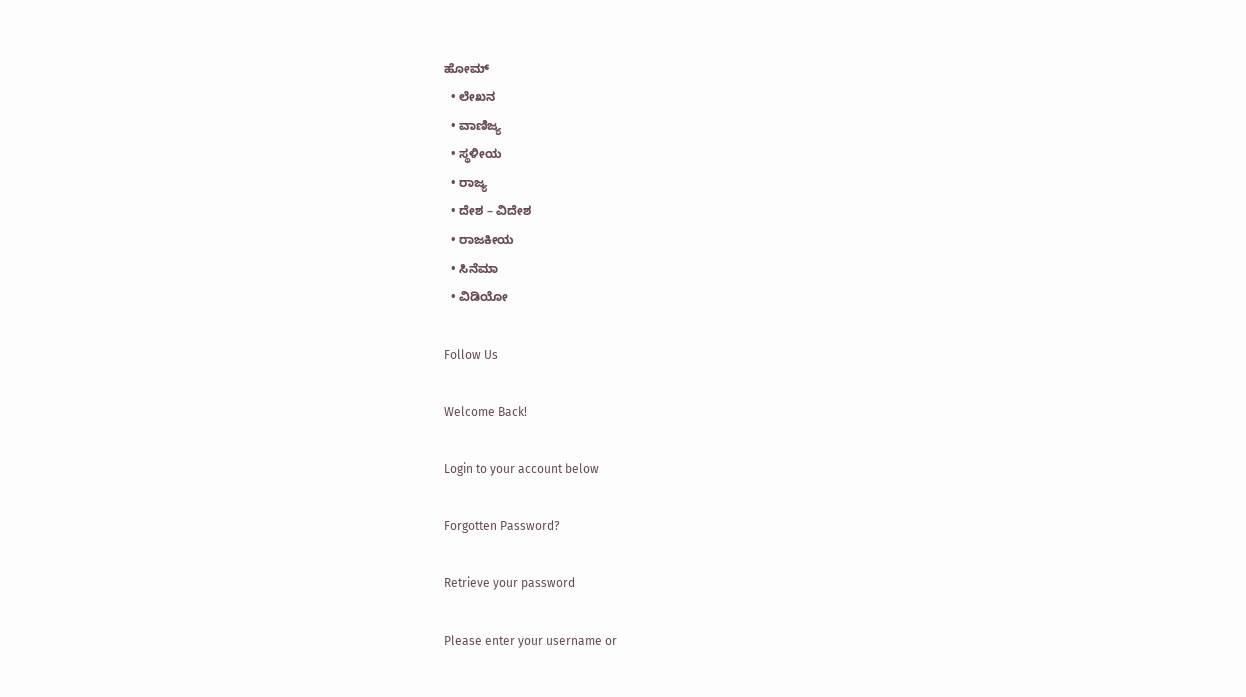ಹೋಮ್
  • ಲೇಖನ
  • ವಾಣಿಜ್ಯ
  • ಸ್ಥಳೀಯ
  • ರಾಜ್ಯ
  • ದೇಶ – ವಿದೇಶ
  • ರಾಜಕೀಯ
  • ಸಿನೆಮಾ
  • ವಿಡಿಯೋ

Follow Us

Welcome Back!

Login to your account below

Forgotten Password?

Retrieve your password

Please enter your username or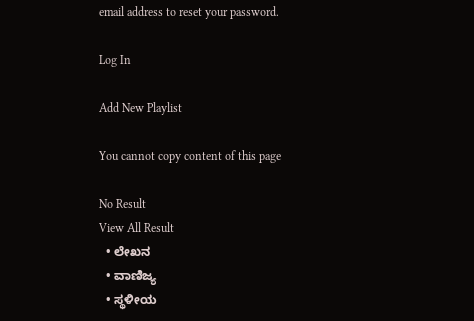email address to reset your password.

Log In

Add New Playlist

You cannot copy content of this page

No Result
View All Result
  • ಲೇಖನ
  • ವಾಣಿಜ್ಯ
  • ಸ್ಥಳೀಯ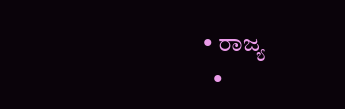• ರಾಜ್ಯ
  •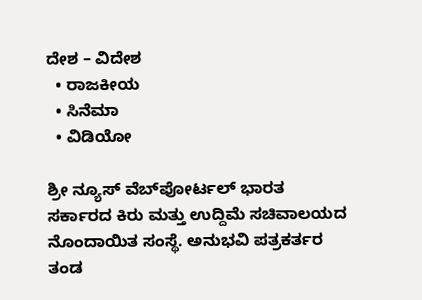ದೇಶ – ವಿದೇಶ
  • ರಾಜಕೀಯ
  • ಸಿನೆಮಾ
  • ವಿಡಿಯೋ

ಶ್ರೀ ನ್ಯೂಸ್ ವೆಬ್‌ಪೋರ್ಟಲ್ ಭಾರತ ಸರ್ಕಾರದ ಕಿರು ಮತ್ತು ಉದ್ದಿಮೆ ಸಚಿವಾಲಯದ ನೊಂದಾಯಿತ ಸಂಸ್ಥೆ. ಅನುಭವಿ ಪತ್ರಕರ್ತರ ತಂಡ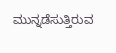ಮುನ್ನಡೆಸುತ್ತಿರುವ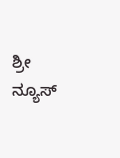ಶ್ರೀ ನ್ಯೂಸ್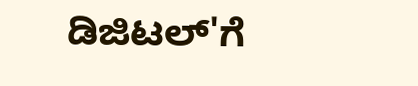ಡಿಜಿಟಲ್'ಗೆ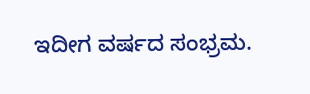ಇದೀಗ ವರ್ಷದ ಸಂಭ್ರಮ.